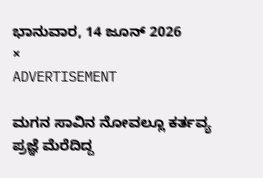ಭಾನುವಾರ, 14 ಜೂನ್ 2026
×
ADVERTISEMENT

ಮಗನ ಸಾವಿನ ನೋವಲ್ಲೂ ಕರ್ತವ್ಯ ಪ್ರಜ್ಞೆ ಮೆರೆದಿದ್ದ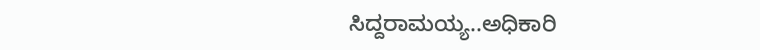ಸಿದ್ದರಾಮಯ್ಯ..ಅಧಿಕಾರಿ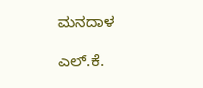ಮನದಾಳ

ಎಲ್.ಕೆ.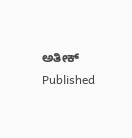ಅತೀಕ್
Published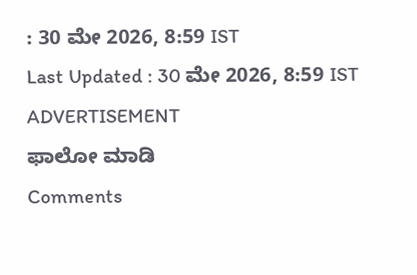: 30 ಮೇ 2026, 8:59 IST
Last Updated : 30 ಮೇ 2026, 8:59 IST
ADVERTISEMENT
ಫಾಲೋ ಮಾಡಿ
Comments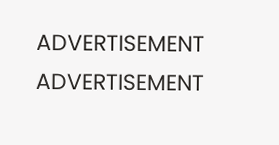ADVERTISEMENT
ADVERTISEMENT